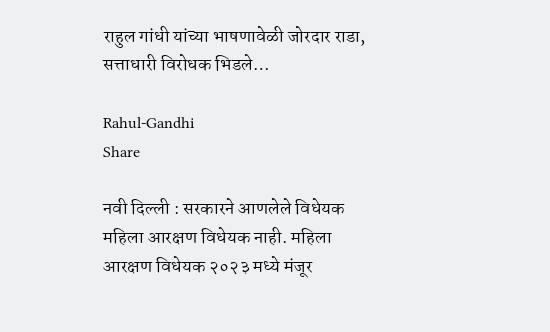राहुल गांधी यांच्या भाषणावेळी जोरदार राडा, सत्ताधारी विरोधक भिडले…

Rahul-Gandhi
Share

नवी दिल्ली : सरकारने आणलेले विधेयक महिला आरक्षण विधेयक नाही. महिला आरक्षण विधेयक २०२३ मध्ये मंजूर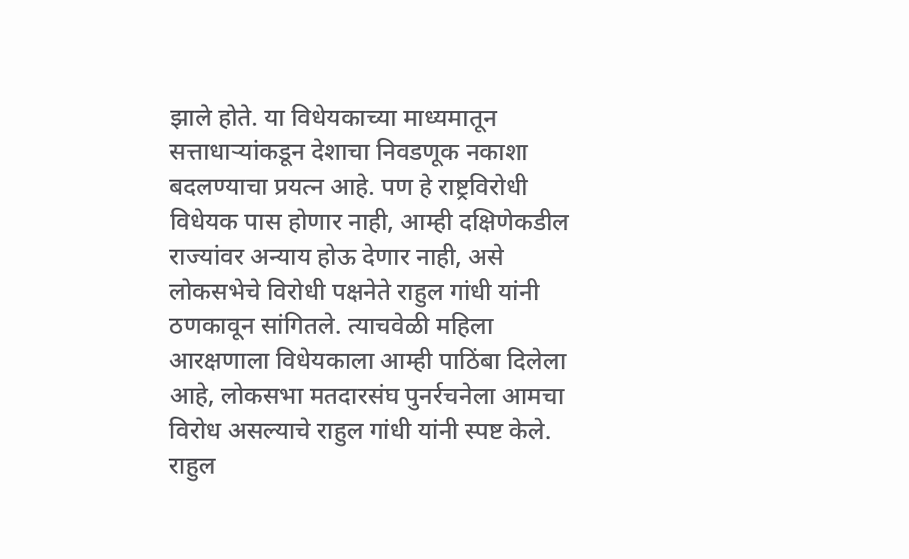झाले होते. या विधेयकाच्या माध्यमातून सत्ताधाऱ्यांकडून देशाचा निवडणूक नकाशा बदलण्याचा प्रयत्न आहे. पण हे राष्ट्रविरोधी विधेयक पास होणार नाही, आम्ही दक्षिणेकडील राज्यांवर अन्याय होऊ देणार नाही, असे लोकसभेचे विरोधी पक्षनेते राहुल गांधी यांनी ठणकावून सांगितले. त्याचवेळी महिला आरक्षणाला विधेयकाला आम्ही पाठिंबा दिलेला आहे, लोकसभा मतदारसंघ पुनर्रचनेला आमचा विरोध असल्याचे राहुल गांधी यांनी स्पष्ट केले. राहुल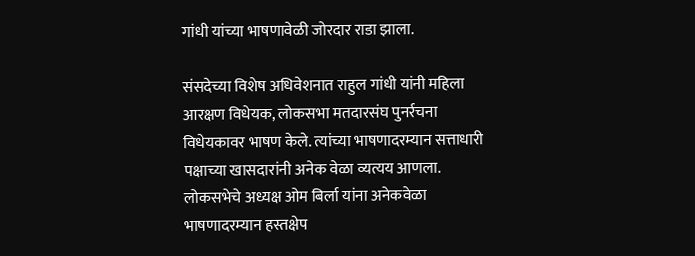गांधी यांच्या भाषणावेळी जोरदार राडा झाला.

संसदेच्या विशेष अधिवेशनात राहुल गांधी यांनी महिला आरक्षण विधेयक, लोकसभा मतदारसंघ पुनर्रचना विधेयकावर भाषण केले. त्यांच्या भाषणादरम्यान सत्ताधारी पक्षाच्या खासदारांनी अनेक वेळा व्यत्यय आणला. लोकसभेचे अध्यक्ष ओम बिर्ला यांना अनेकवेळा भाषणादरम्यान हस्तक्षेप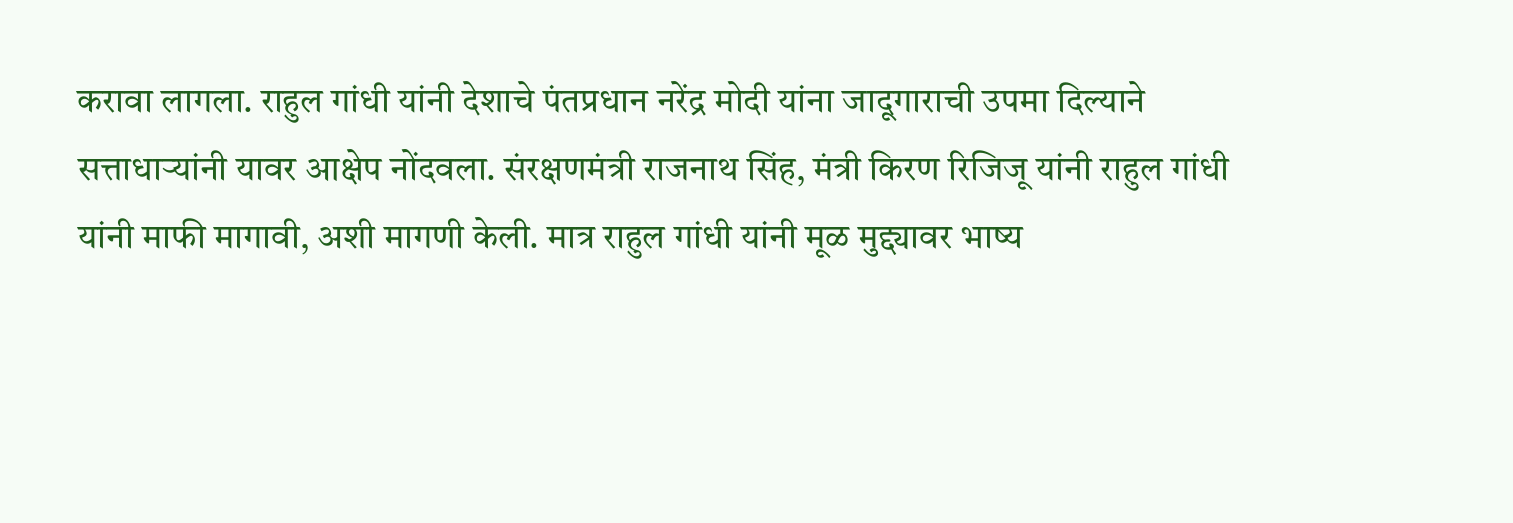करावा लागला. राहुल गांधी यांनी देशाचे पंतप्रधान नरेंद्र मोदी यांना जादूगाराची उपमा दिल्याने सत्ताधाऱ्यांनी यावर आक्षेप नोंदवला. संरक्षणमंत्री राजनाथ सिंह, मंत्री किरण रिजिजू यांनी राहुल गांधी यांनी माफी मागावी, अशी मागणी केली. मात्र राहुल गांधी यांनी मूळ मुद्द्यावर भाष्य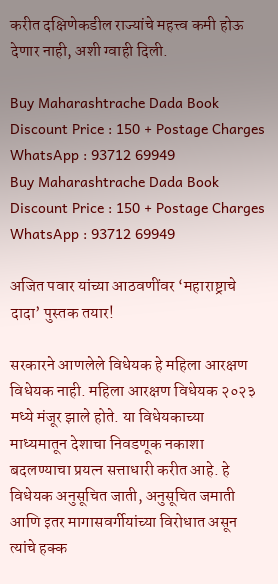करीत दक्षिणेकडील राज्यांचे महत्त्व कमी होऊ देणार नाही, अशी ग्वाही दिली.

Buy Maharashtrache Dada Book Discount Price : 150 + Postage Charges WhatsApp : 93712 69949
Buy Maharashtrache Dada Book
Discount Price : 150 + Postage Charges
WhatsApp : 93712 69949

अजित पवार यांच्या आठवणींवर ‘महाराष्ट्राचे दादा’ पुस्तक तयार!

सरकारने आणलेले विधेयक हे महिला आरक्षण विधेयक नाही. महिला आरक्षण विधेयक २०२३ मध्ये मंजूर झाले होते. या विधेयकाच्या माध्यमातून देशाचा निवडणूक नकाशा बदलण्याचा प्रयत्न सत्ताधारी करीत आहे. हे विधेयक अनुसूचित जाती, अनुसूचित जमाती आणि इतर मागासवर्गीयांच्या विरोधात असून त्यांचे हक्क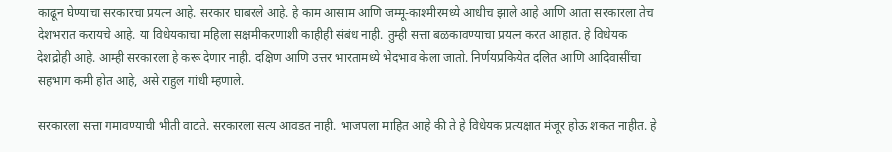काढून घेण्याचा सरकारचा प्रयत्न आहे. सरकार घाबरले आहे. हे काम आसाम आणि जम्मू-काश्मीरमध्ये आधीच झाले आहे आणि आता सरकारला तेच देशभरात करायचे आहे. या विधेयकाचा महिला सक्षमीकरणाशी काहीही संबंध नाही. तुम्ही सत्ता बळकावण्याचा प्रयत्न करत आहात. हे विधेयक देशद्रोही आहे. आम्ही सरकारला हे करू देणार नाही. दक्षिण आणि उत्तर भारतामध्ये भेदभाव केला जातो. निर्णयप्रकियेत दलित आणि आदिवासींचा सहभाग कमी होत आहे, असे राहुल गांधी म्हणाले.

सरकारला सत्ता गमावण्याची भीती वाटते. सरकारला सत्य आवडत नाही. भाजपला माहित आहे की ते हे विधेयक प्रत्यक्षात मंजूर होऊ शकत नाहीत. हे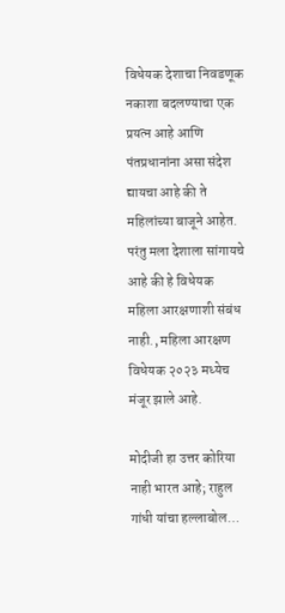विधेयक देशाचा निवडणूक नकाशा बदलण्याचा एक प्रयत्न आहे आणि पंतप्रधानांना असा संदेश द्यायचा आहे की ते महिलांच्या बाजूने आहेत. परंतु मला देशाला सांगायचे आहे की हे विधेयक महिला आरक्षणाशी संबंध नाही., महिला आरक्षण विधेयक २०२३ मध्येच मंजूर झाले आहे.

मोदीजी हा उत्तर कोरिया नाही भारत आहे; राहुल गांधी यांचा हल्लाबोल…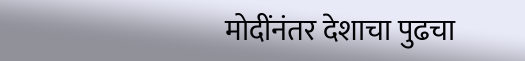मोदींनंतर देशाचा पुढचा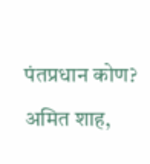पंतप्रधान कोण? अमित शाह,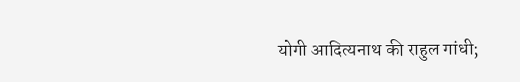योगी आदित्यनाथ की राहुल गांधी;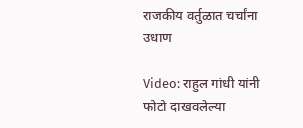राजकीय वर्तुळात चर्चांना उधाण

Video: राहुल गांधी यांनी फोटो दाखवलेल्या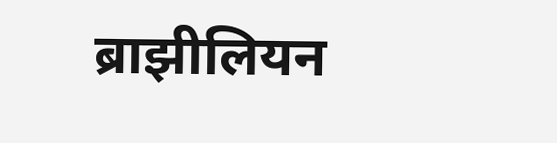ब्राझीलियन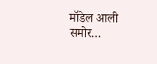मॉडेल आली समोर…